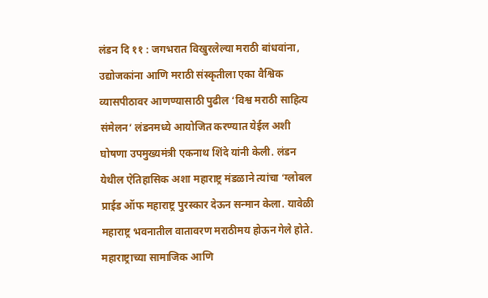लंडन दि ११ : जगभरात विखुरलेल्या मराठी बांधवांना, उद्योजकांना आणि मराठी संस्कृतीला एका वैश्विक व्यासपीठावर आणण्यासाठी पुढील ‘विश्व मराठी साहित्य संमेलन’ लंडनमध्ये आयोजित करण्यात येईल अशी घोषणा उपमुख्यमंत्री एकनाथ शिंदे यांनी केली. लंडन येथील ऐतिहासिक अशा महाराष्ट्र मंडळाने त्यांचा ‘ग्लोबल प्राईड ऑफ महाराष्ट्र पुरस्कार देऊन सन्मान केला. यावेळी महाराष्ट्र भवनातील वातावरण मराठीमय होऊन गेले होते. महाराष्ट्राच्या सामाजिक आणि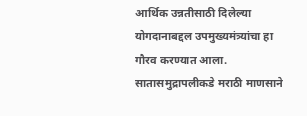आर्थिक उन्नतीसाठी दिलेल्या योगदानाबद्दल उपमुख्यमंत्र्यांचा हा गौरव करण्यात आला. सातासमुद्रापलीकडे मराठी माणसाने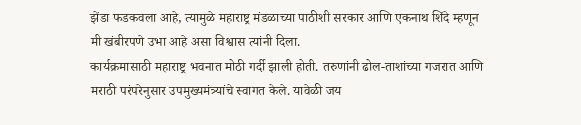झेंडा फडकवला आहे, त्यामुळे महाराष्ट्र मंडळाच्या पाठीशी सरकार आणि एकनाथ शिंदे म्हणून मी खंबीरपणे उभा आहे असा विश्वास त्यांनी दिला.
कार्यक्रमासाठी महाराष्ट्र भवनात मोठी गर्दी झाली होती. तरुणांनी ढोल-ताशांच्या गजरात आणि मराठी परंपरेनुसार उपमुख्यमंत्र्यांचे स्वागत केले. यावेळी जय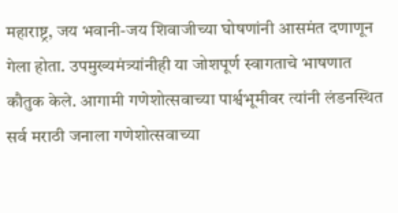महाराष्ट्र, जय भवानी-जय शिवाजीच्या घोषणांनी आसमंत दणाणून गेला होता. उपमुख्यमंत्र्यांनीही या जोशपूर्ण स्वागताचे भाषणात कौतुक केले. आगामी गणेशोत्सवाच्या पार्श्वभूमीवर त्यांनी लंडनस्थित सर्व मराठी जनाला गणेशोत्सवाच्या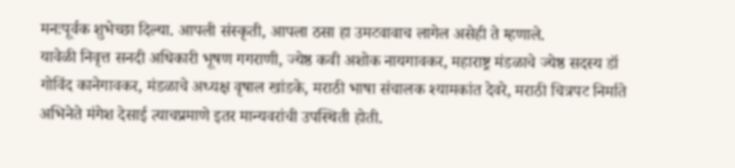मनःपूर्वक शुभेच्छा दिल्या. आपली संस्कृती, आपला ठसा हा उमटवावाच लागेल असेही ते म्हणाले.
यावेळी निवृत्त सनदी अधिकारी भूषण गगराणी, ज्येष्ठ कवी अशोक नायगावकर, महाराष्ट्र मंडळाचे ज्येष्ठ सदस्य डॉ गोविंद कानेगावकर, मंडळाचे अध्यक्ष वृषाल खांडके, मराठी भाषा संचालक श्यामकांत देवरे, मराठी चित्रपट निर्माते अभिनेते मंगेश देसाई त्याचप्रमाणे इतर मान्यवरांची उपस्थिती होती.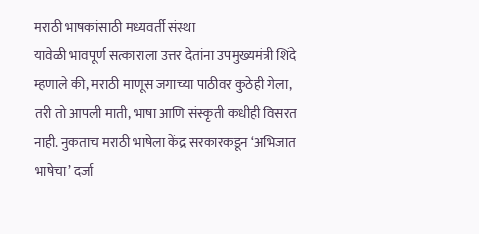मराठी भाषकांसाठी मध्यवर्ती संस्था
यावेळी भावपूर्ण सत्काराला उत्तर देतांना उपमुख्यमंत्री शिंदे म्हणाले की, मराठी माणूस जगाच्या पाठीवर कुठेही गेला, तरी तो आपली माती, भाषा आणि संस्कृती कधीही विसरत नाही. नुकताच मराठी भाषेला केंद्र सरकारकडून ‘अभिजात भाषेचा’ दर्जा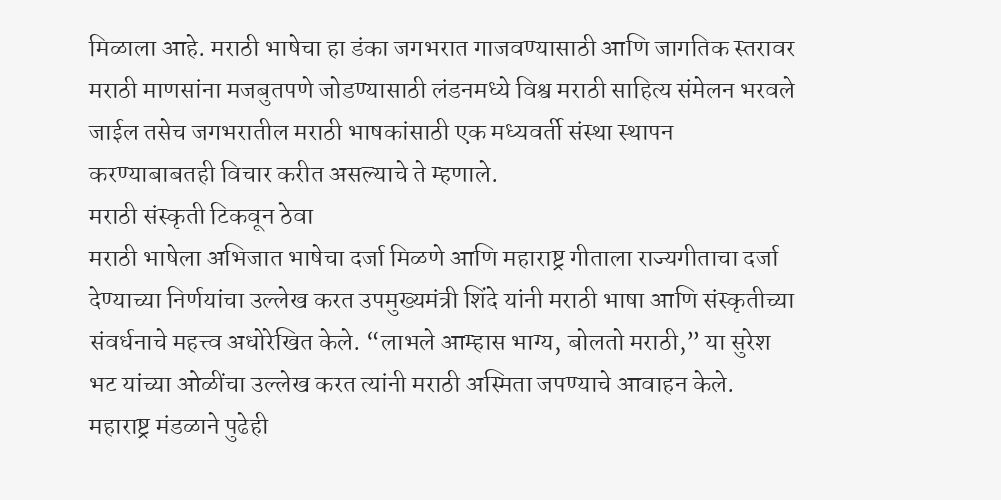मिळाला आहे. मराठी भाषेचा हा डंका जगभरात गाजवण्यासाठी आणि जागतिक स्तरावर मराठी माणसांना मजबुतपणे जोडण्यासाठी लंडनमध्ये विश्व मराठी साहित्य संमेलन भरवले जाईल तसेच जगभरातील मराठी भाषकांसाठी एक मध्यवर्ती संस्था स्थापन करण्याबाबतही विचार करीत असल्याचे ते म्हणाले.
मराठी संस्कृती टिकवून ठेवा
मराठी भाषेला अभिजात भाषेचा दर्जा मिळणे आणि महाराष्ट्र गीताला राज्यगीताचा दर्जा देण्याच्या निर्णयांचा उल्लेख करत उपमुख्यमंत्री शिंदे यांनी मराठी भाषा आणि संस्कृतीच्या संवर्धनाचे महत्त्व अधोरेखित केले. “लाभले आम्हास भाग्य, बोलतो मराठी,” या सुरेश भट यांच्या ओळींचा उल्लेख करत त्यांनी मराठी अस्मिता जपण्याचे आवाहन केले. महाराष्ट्र मंडळाने पुढेही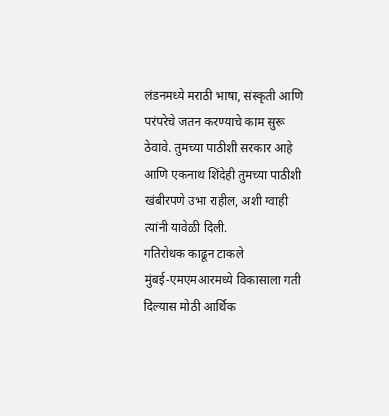लंडनमध्ये मराठी भाषा, संस्कृती आणि परंपरेचे जतन करण्याचे काम सुरू ठेवावे. तुमच्या पाठीशी सरकार आहे आणि एकनाथ शिंदेही तुमच्या पाठीशी खंबीरपणे उभा राहील, अशी ग्वाही त्यांनी यावेळी दिली.
गतिरोधक काढून टाकले
मुंबई-एमएमआरमध्ये विकासाला गती दिल्यास मोठी आर्थिक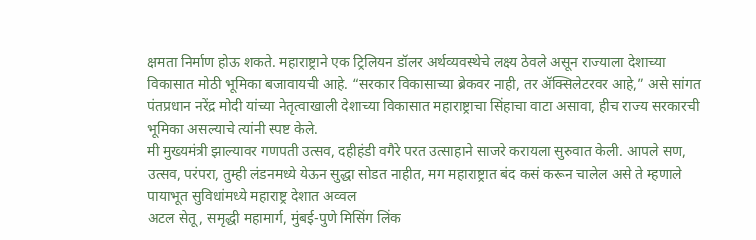क्षमता निर्माण होऊ शकते. महाराष्ट्राने एक ट्रिलियन डॉलर अर्थव्यवस्थेचे लक्ष्य ठेवले असून राज्याला देशाच्या विकासात मोठी भूमिका बजावायची आहे. “सरकार विकासाच्या ब्रेकवर नाही, तर ॲक्सिलेटरवर आहे,” असे सांगत पंतप्रधान नरेंद्र मोदी यांच्या नेतृत्वाखाली देशाच्या विकासात महाराष्ट्राचा सिंहाचा वाटा असावा, हीच राज्य सरकारची भूमिका असल्याचे त्यांनी स्पष्ट केले.
मी मुख्यमंत्री झाल्यावर गणपती उत्सव, दहीहंडी वगैरे परत उत्साहाने साजरे करायला सुरुवात केली. आपले सण, उत्सव, परंपरा, तुम्ही लंडनमध्ये येऊन सुद्धा सोडत नाहीत, मग महाराष्ट्रात बंद कसं करून चालेल असे ते म्हणाले
पायाभूत सुविधांमध्ये महाराष्ट्र देशात अव्वल
अटल सेतू, समृद्धी महामार्ग, मुंबई-पुणे मिसिंग लिंक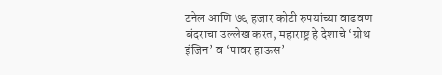टनेल आणि ७६ हजार कोटी रुपयांच्या वाढवण बंदराचा उल्लेख करत, महाराष्ट्र हे देशाचे ‘ग्रोथ इंजिन’ व ‘पावर हाऊस’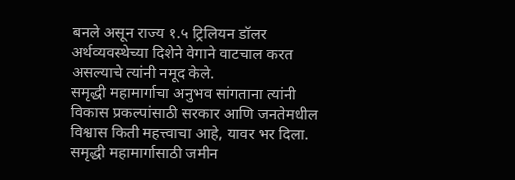बनले असून राज्य १.५ ट्रिलियन डॉलर अर्थव्यवस्थेच्या दिशेने वेगाने वाटचाल करत असल्याचे त्यांनी नमूद केले.
समृद्धी महामार्गाचा अनुभव सांगताना त्यांनी विकास प्रकल्पांसाठी सरकार आणि जनतेमधील विश्वास किती महत्त्वाचा आहे, यावर भर दिला. समृद्धी महामार्गासाठी जमीन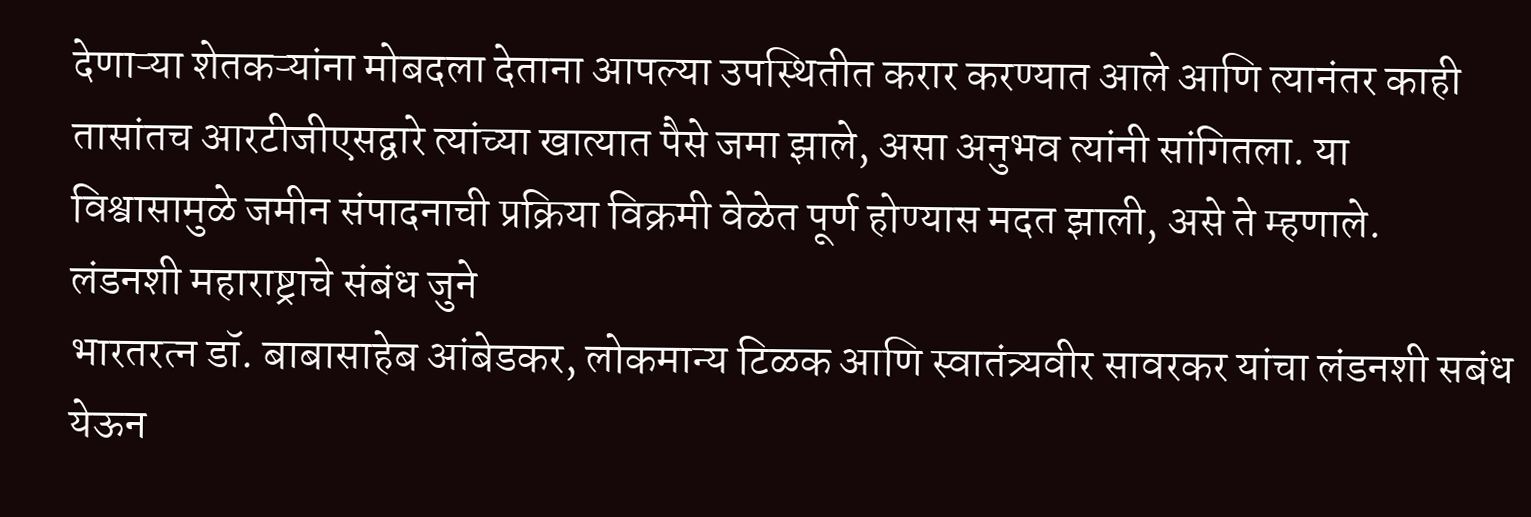देणाऱ्या शेतकऱ्यांना मोबदला देताना आपल्या उपस्थितीत करार करण्यात आले आणि त्यानंतर काही तासांतच आरटीजीएसद्वारे त्यांच्या खात्यात पैसे जमा झाले, असा अनुभव त्यांनी सांगितला. या विश्वासामुळे जमीन संपादनाची प्रक्रिया विक्रमी वेळेत पूर्ण होण्यास मदत झाली, असे ते म्हणाले.
लंडनशी महाराष्ट्राचे संबंध जुने
भारतरत्न डॉ. बाबासाहेब आंबेडकर, लोकमान्य टिळक आणि स्वातंत्र्यवीर सावरकर यांचा लंडनशी सबंध येऊन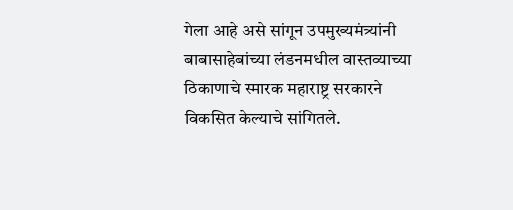गेला आहे असे सांगून उपमुख्यमंत्र्यांनी बाबासाहेबांच्या लंडनमधील वास्तव्याच्या ठिकाणाचे स्मारक महाराष्ट्र सरकारने विकसित केल्याचे सांगितले.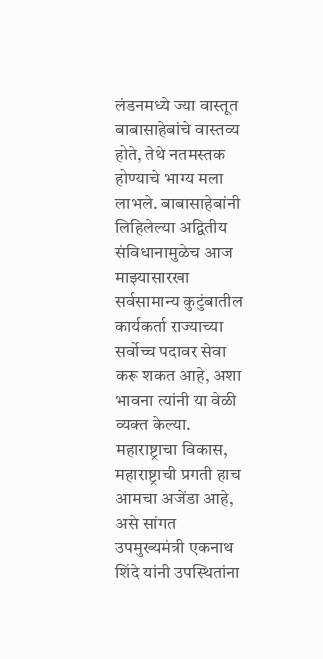लंडनमध्ये ज्या वास्तूत बाबासाहेबांचे वास्तव्य होते, तेथे नतमस्तक होण्याचे भाग्य मला लाभले. बाबासाहेबांनी लिहिलेल्या अद्वितीय संविधानामुळेच आज माझ्यासारखा सर्वसामान्य कुटुंबातील कार्यकर्ता राज्याच्या सर्वोच्च पदावर सेवा करू शकत आहे, अशा भावना त्यांनी या वेळी व्यक्त केल्या.
महाराष्ट्राचा विकास, महाराष्ट्राची प्रगती हाच आमचा अजेंडा आहे, असे सांगत उपमुख्यमंत्री एकनाथ शिंदे यांनी उपस्थितांना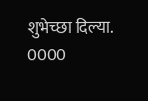शुभेच्छा दिल्या.
0000